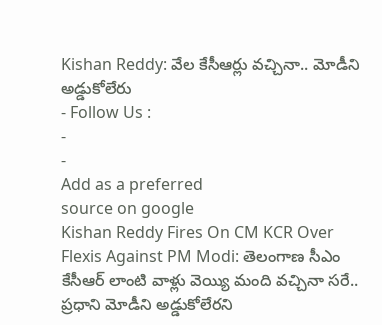Kishan Reddy: వేల కేసీఆర్లు వచ్చినా.. మోడీని అడ్డుకోలేరు
- Follow Us :
-
-
Add as a preferred
source on google
Kishan Reddy Fires On CM KCR Over Flexis Against PM Modi: తెలంగాణ సీఎం కేసీఆర్ లాంటి వాళ్లు వెయ్యి మంది వచ్చినా సరే.. ప్రధాని మోడీని అడ్డుకోలేరని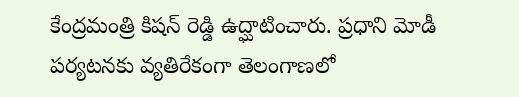కేంద్రమంత్రి కిషన్ రెడ్డి ఉద్ఘాటించారు. ప్రధాని మోడీ పర్యటనకు వ్యతిరేకంగా తెలంగాణలో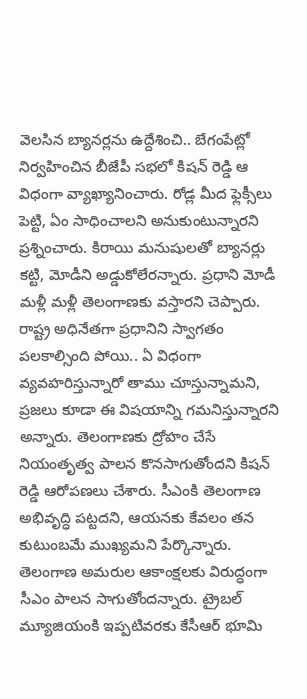వెలసిన బ్యానర్లను ఉద్దేశించి.. బేగంపేట్లో నిర్వహించిన బీజేపీ సభలో కిషన్ రెడ్డి ఆ విధంగా వ్యాఖ్యానించారు. రోడ్ల మీద ఫ్లెక్సీలు పెట్టి, ఏం సాధించాలని అనుకుంటున్నారని ప్రశ్నించారు. కిరాయి మనుషులతో బ్యానర్లు కట్టి, మోడీని అడ్డుకోలేరన్నారు. ప్రధాని మోడీ మళ్లీ మళ్లీ తెలంగాణకు వస్తారని చెప్పారు.
రాష్ట్ర అధినేతగా ప్రధానిని స్వాగతం పలకాల్సింది పోయి.. ఏ విధంగా వ్యవహరిస్తున్నారో తాము చూస్తున్నామని, ప్రజలు కూడా ఈ విషయాన్ని గమనిస్తున్నారని అన్నారు. తెలంగాణకు ద్రోహం చేసే నియంతృత్వ పాలన కొనసాగుతోందని కిషన్ రెడ్డి ఆరోపణలు చేశారు. సీఎంకి తెలంగాణ అభివృద్ధి పట్టదని, ఆయనకు కేవలం తన కుటుంబమే ముఖ్యమని పేర్కొన్నారు. తెలంగాణ అమరుల ఆకాంక్షలకు విరుద్ధంగా సీఎం పాలన సాగుతోందన్నారు. ట్రైబల్ మ్యూజియంకి ఇప్పటివరకు కేసీఆర్ భూమి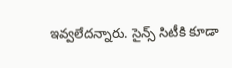ఇవ్వలేదన్నారు. సైన్స్ సిటీకి కూడా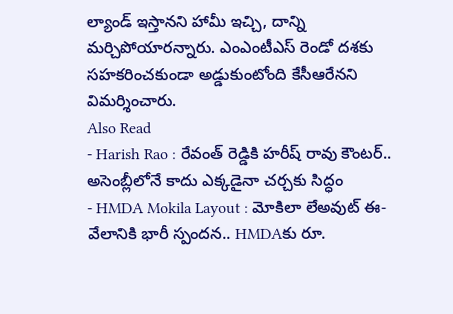ల్యాండ్ ఇస్తానని హామీ ఇచ్చి, దాన్ని మర్చిపోయారన్నారు. ఎంఎంటీఎస్ రెండో దశకు సహకరించకుండా అడ్డుకుంటోంది కేసీఆరేనని విమర్శించారు.
Also Read
- Harish Rao : రేవంత్ రెడ్డికి హరీష్ రావు కౌంటర్.. అసెంబ్లీలోనే కాదు ఎక్కడైనా చర్చకు సిద్ధం
- HMDA Mokila Layout : మోకిలా లేఅవుట్ ఈ-వేలానికి భారీ స్పందన.. HMDAకు రూ.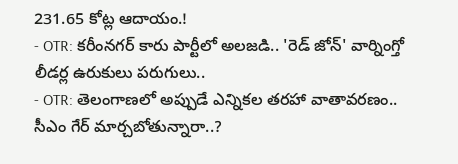231.65 కోట్ల ఆదాయం.!
- OTR: కరీంనగర్ కారు పార్టీలో అలజడి.. 'రెడ్ జోన్' వార్నింగ్తో లీడర్ల ఉరుకులు పరుగులు..
- OTR: తెలంగాణలో అప్పుడే ఎన్నికల తరహా వాతావరణం.. సీఎం గేర్ మార్చబోతున్నారా..?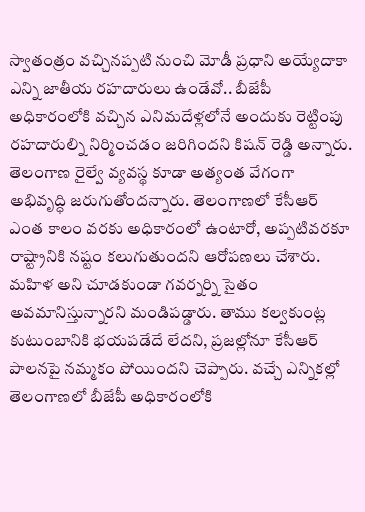స్వాతంత్రం వచ్చినప్పటి నుంచి మోడీ ప్రధాని అయ్యేదాకా ఎన్ని జాతీయ రహదారులు ఉండేవో.. బీజేపీ అధికారంలోకి వచ్చిన ఎనిమదేళ్లలోనే అందుకు రెట్టింపు రహదారుల్ని నిర్మించడం జరిగిందని కిషన్ రెడ్డి అన్నారు. తెలంగాణ రైల్వే వ్యవస్థ కూడా అత్యంత వేగంగా అభివృద్ధి జరుగుతోందన్నారు. తెలంగాణలో కేసీఆర్ ఎంత కాలం వరకు అధికారంలో ఉంటారో, అప్పటివరకూ రాష్ట్రానికి నష్టం కలుగుతుందని ఆరోపణలు చేశారు. మహిళ అని చూడకుండా గవర్నర్ని సైతం అవమానిస్తున్నారని మండిపడ్డారు. తాము కల్వకుంట్ల కుటుంబానికి భయపడేదే లేదని, ప్రజల్లోనూ కేసీఆర్ పాలనపై నమ్మకం పోయిందని చెప్పారు. వచ్చే ఎన్నికల్లో తెలంగాణలో బీజేపీ అధికారంలోకి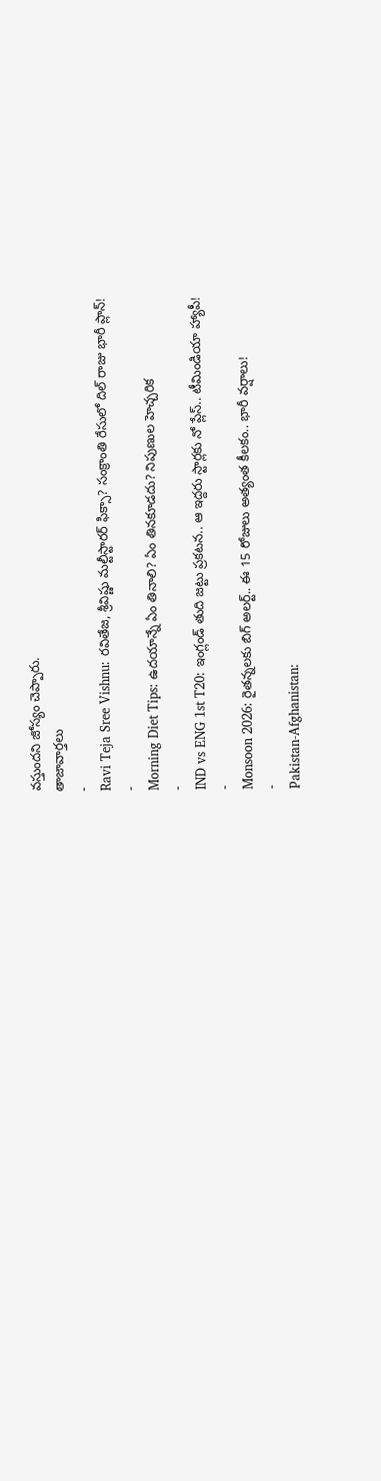వస్తుందని జోస్యం చెప్పారు.
తాజావార్తలు
-
Ravi Teja Sree Vishnu: రవితేజ, శ్రీవిష్ణు మల్టీస్టారర్ ఫిక్సా? సంక్రాంతి రేసులో దిల్ రాజు భారీ ప్లాన్!
-
Morning Diet Tips: ఉదయాన్నే ఏం తినాలి? ఏం తినకూడదు? నిపుణుల హెచ్చరిక
-
IND vs ENG 1st T20: ఇంగ్లండ్ తుది జట్టు ప్రకటన.. ఆ ఇద్దరు స్టార్లకు నో ప్లేస్.. టీమిండియా హ్యాపీ!
-
Monsoon 2026: రైతన్నలకు బిగ్ అలర్ట్.. ఈ 15 రోజులు అత్యంత కీలకం.. భారీ వర్షాలు!
-
Pakistan-Afghanistan: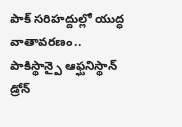పాక్ సరిహద్దుల్లో యుద్ధ వాతావరణం.. పాకిస్థాన్పై ఆఫ్ఘనిస్థాన్ డ్రోన్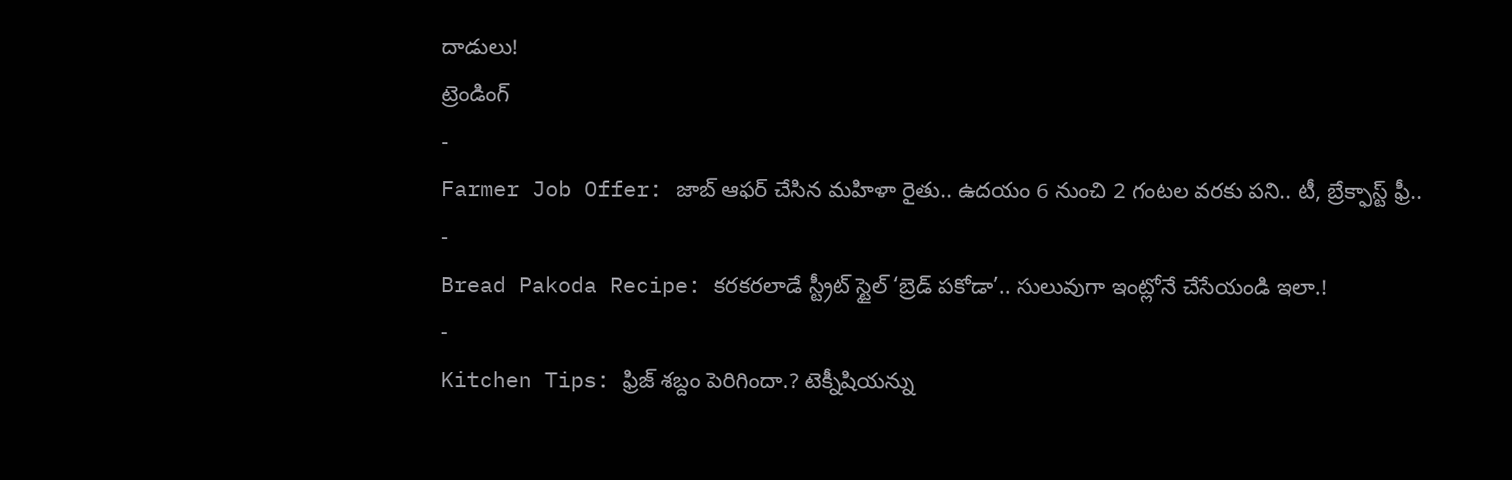దాడులు!
ట్రెండింగ్
-
Farmer Job Offer: జాబ్ ఆఫర్ చేసిన మహిళా రైతు.. ఉదయం 6 నుంచి 2 గంటల వరకు పని.. టీ, బ్రేక్ఫాస్ట్ ఫ్రీ..
-
Bread Pakoda Recipe: కరకరలాడే స్ట్రీట్ స్టైల్ ‘బ్రెడ్ పకోడా’.. సులువుగా ఇంట్లోనే చేసేయండి ఇలా.!
-
Kitchen Tips: ఫ్రిజ్ శబ్దం పెరిగిందా.? టెక్నీషియన్ను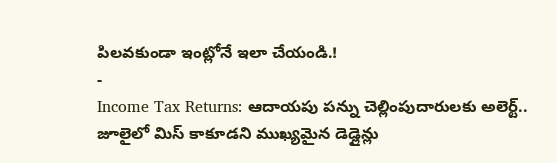పిలవకుండా ఇంట్లోనే ఇలా చేయండి.!
-
Income Tax Returns: ఆదాయపు పన్ను చెల్లింపుదారులకు అలెర్ట్.. జూలైలో మిస్ కాకూడని ముఖ్యమైన డెడ్లైన్లు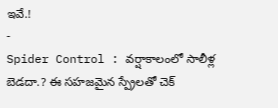ఇవే.!
-
Spider Control : వర్షాకాలంలో సాలీళ్ల బెడదా.? ఈ సహజమైన స్ప్రేలతో చెక్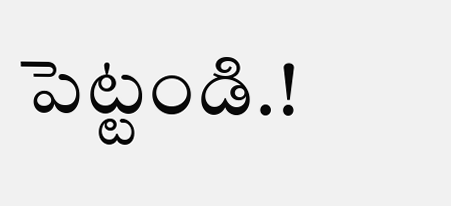పెట్టండి.!